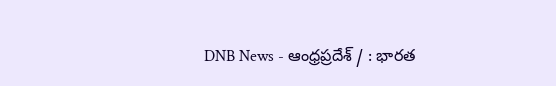DNB News - ఆంధ్రప్రదేశ్ / : భారత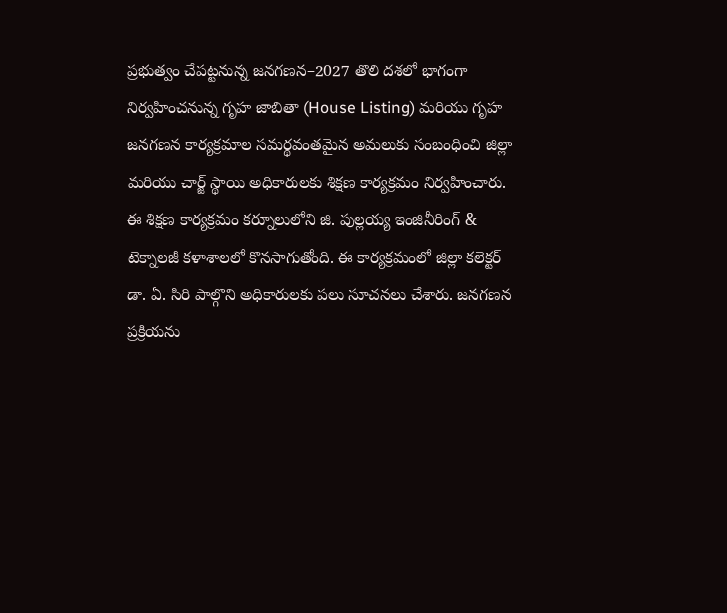ప్రభుత్వం చేపట్టనున్న జనగణన–2027 తొలి దశలో భాగంగా నిర్వహించనున్న గృహ జాబితా (House Listing) మరియు గృహ జనగణన కార్యక్రమాల సమర్థవంతమైన అమలుకు సంబంధించి జిల్లా మరియు చార్జ్ స్థాయి అధికారులకు శిక్షణ కార్యక్రమం నిర్వహించారు. ఈ శిక్షణ కార్యక్రమం కర్నూలులోని జి. పుల్లయ్య ఇంజినీరింగ్ & టెక్నాలజీ కళాశాలలో కొనసాగుతోంది. ఈ కార్యక్రమంలో జిల్లా కలెక్టర్ డా. ఏ. సిరి పాల్గొని అధికారులకు పలు సూచనలు చేశారు. జనగణన ప్రక్రియను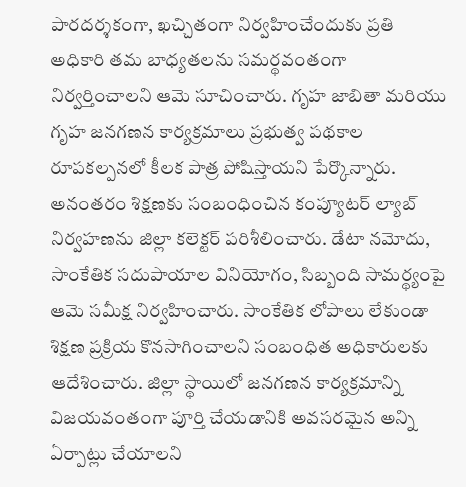పారదర్శకంగా, ఖచ్చితంగా నిర్వహించేందుకు ప్రతి అధికారి తమ బాధ్యతలను సమర్థవంతంగా నిర్వర్తించాలని ఆమె సూచించారు. గృహ జాబితా మరియు గృహ జనగణన కార్యక్రమాలు ప్రభుత్వ పథకాల రూపకల్పనలో కీలక పాత్ర పోషిస్తాయని పేర్కొన్నారు. అనంతరం శిక్షణకు సంబంధించిన కంప్యూటర్ ల్యాబ్ నిర్వహణను జిల్లా కలెక్టర్ పరిశీలించారు. డేటా నమోదు, సాంకేతిక సదుపాయాల వినియోగం, సిబ్బంది సామర్థ్యంపై ఆమె సమీక్ష నిర్వహించారు. సాంకేతిక లోపాలు లేకుండా శిక్షణ ప్రక్రియ కొనసాగించాలని సంబంధిత అధికారులకు ఆదేశించారు. జిల్లా స్థాయిలో జనగణన కార్యక్రమాన్ని విజయవంతంగా పూర్తి చేయడానికి అవసరమైన అన్ని ఏర్పాట్లు చేయాలని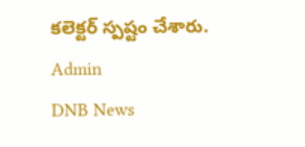కలెక్టర్ స్పష్టం చేశారు.
Admin
DNB News